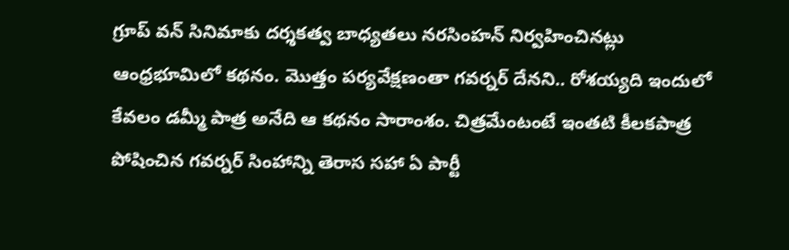గ్రూప్ వన్ సినిమాకు దర్శకత్వ బాధ్యతలు నరసింహన్ నిర్వహించినట్లు ఆంధ్రభూమిలో కథనం. మొత్తం పర్యవేక్షణంతా గవర్నర్ దేనని.. రోశయ్యది ఇందులో కేవలం డమ్మీ పాత్ర అనేది ఆ కథనం సారాంశం. చిత్రమేంటంటే ఇంతటి కీలకపాత్ర పోషించిన గవర్నర్ సింహాన్ని తెరాస సహా ఏ పార్టీ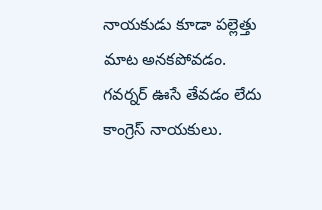నాయకుడు కూడా పల్లెత్తు మాట అనకపోవడం. గవర్నర్ ఊసే తేవడం లేదు కాంగ్రెస్ నాయకులు.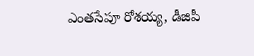ఎంతసేపూ రోశయ్య, డీజిపీ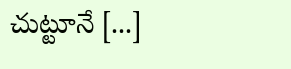చుట్టూనే [...]